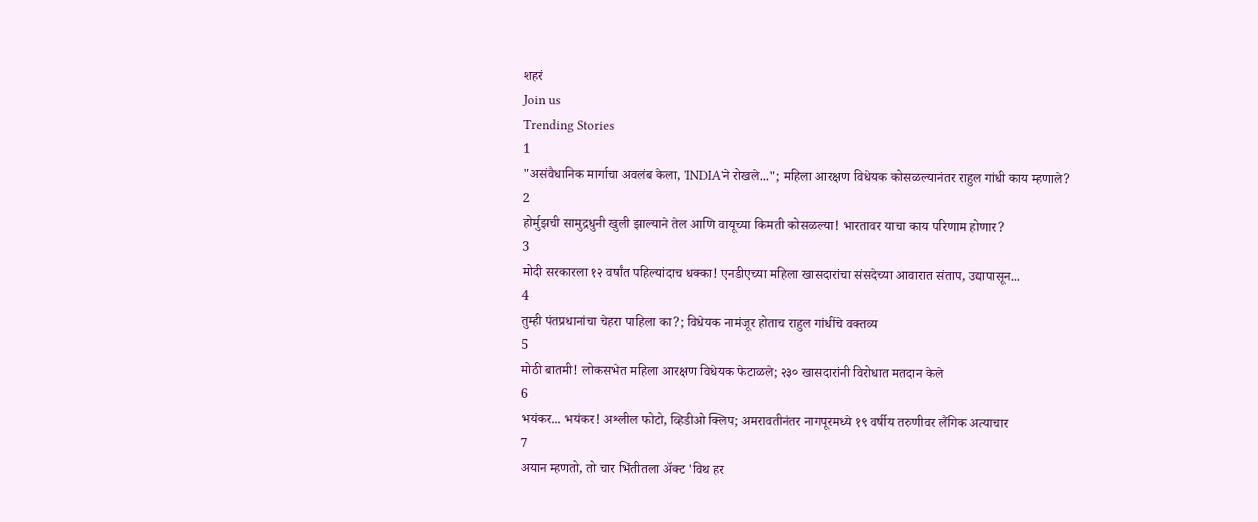शहरं
Join us
Trending Stories
1
"असंवैधानिक मार्गाचा अवलंब केला, 'INDIA'ने रोखले..."; महिला आरक्षण विधेयक कोसळल्यानंतर राहुल गांधी काय म्हणाले?
2
होर्मुझची सामुद्रधुनी खुली झाल्याने तेल आणि वायूच्या किमती कोसळल्या! भारतावर याचा काय परिणाम होणार?
3
मोदी सरकारला १२ वर्षांत पहिल्यांदाच धक्का! एनडीएच्या महिला खासदारांचा संसदेच्या आवारात संताप, उद्यापासून...
4
तुम्ही पंतप्रधानांचा चेहरा पाहिला का?; विधेयक नामंजूर होताच राहुल गांधींचे वक्तव्य
5
मोठी बातमी! लोकसभेत महिला आरक्षण विधेयक फेटाळले; २३० खासदारांनी विरोधात मतदान केले
6
भयंकर... भयंकर! अश्लील फोटो, व्हिडीओ क्लिप; अमरावतीनंतर नागपूरमध्ये १९ वर्षीय तरुणीवर लैंगिक अत्याचार
7
अयान म्हणतो, तो चार भिंतीतला अ‍ॅक्ट 'विथ हर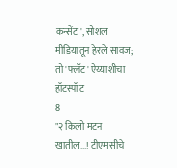कन्सेंट', सोशल मीडियातून हेरले सावज; तो 'फ्लॅट' ऐय्याशीचा हॉटस्पॉट
8
"२ किलो मटन खातील...! टीएमसीचे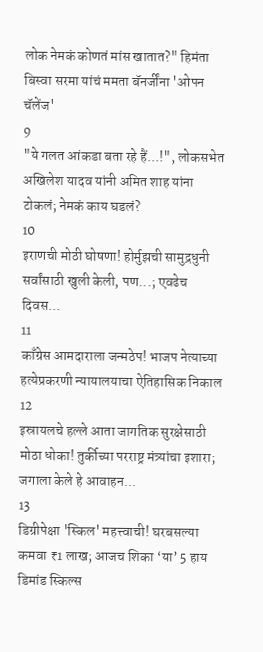लोक नेमकं कोणतं मांस खातात?" हिमंता बिस्वा सरमा यांचं ममता बॅनर्जींना 'ओपन चॅलेंज'
9
"ये गलत आंकडा बता रहे हैं...!", लोकसभेत अखिलेश यादव यांनी अमित शाह यांना टोकलं; नेमकं काय घडलं?
10
इराणची मोठी घोषणा! होर्मुझची सामुद्रधुनी सर्वांसाठी खुली केली, पण...; एवढेच दिवस...
11
काँग्रेस आमदाराला जन्मठेप! भाजप नेत्याच्या हत्येप्रकरणी न्यायालयाचा ऐतिहासिक निकाल
12
इस्रायलचे हल्ले आता जागतिक सुरक्षेसाठी मोठा धोका! तुर्कीच्या परराष्ट्र मंत्र्यांचा इशारा; जगाला केले हे आवाहन...
13
डिग्रीपेक्षा 'स्किल' महत्त्वाची! घरबसल्या कमवा ₹1 लाख; आजच शिका ‘या’ 5 हाय डिमांड स्किल्स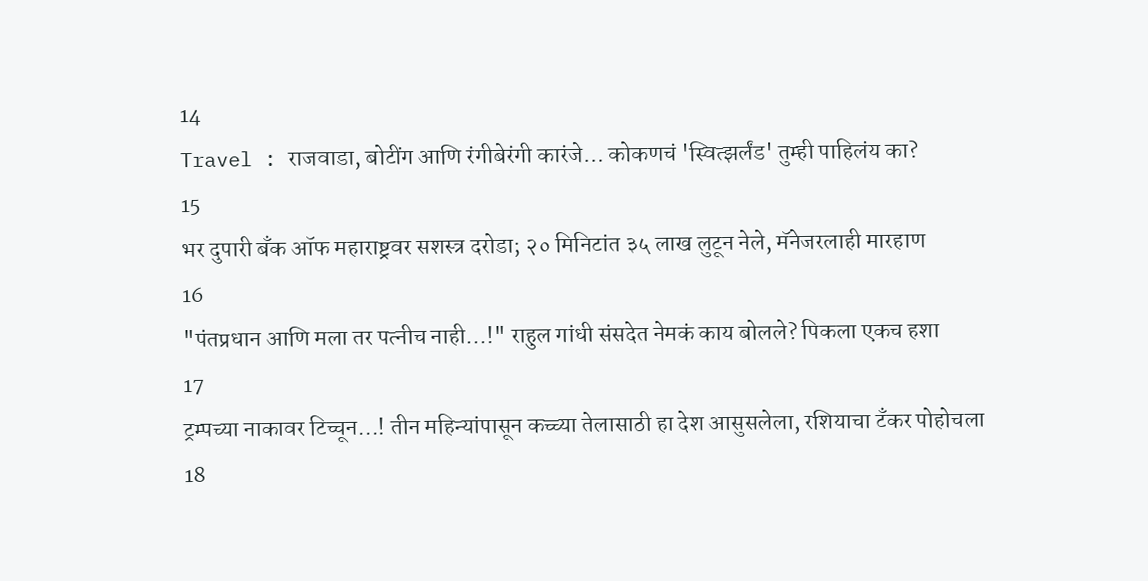14
Travel : राजवाडा, बोटींग आणि रंगीबेरंगी कारंजे… कोकणचं 'स्वित्झर्लंड' तुम्ही पाहिलंय का?
15
भर दुपारी बँक ऑफ महाराष्ट्रवर सशस्त्र दरोडा; २० मिनिटांत ३५ लाख लुटून नेले, मॅनेजरलाही मारहाण
16
"पंतप्रधान आणि मला तर पत्नीच नाही...!" राहुल गांधी संसदेत नेमकं काय बोलले? पिकला एकच हशा
17
ट्रम्पच्या नाकावर टिच्चून...! तीन महिन्यांपासून कच्च्या तेलासाठी हा देश आसुसलेला, रशियाचा टँकर पोहोचला
18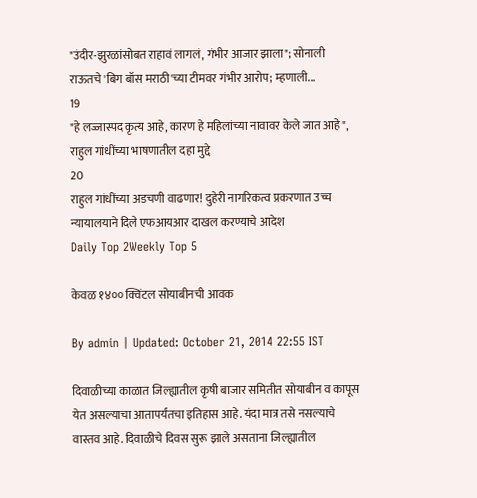"उंदीर-झुरळांसोबत राहावं लागलं, गंभीर आजार झाला"; सोनाली राऊतचे 'बिग बॉस मराठी'च्या टीमवर गंभीर आरोप; म्हणाली...
19
"हे लज्जास्पद कृत्य आहे, कारण हे महिलांच्या नावावर केले जात आहे", राहुल गांधींच्या भाषणातील दहा मुद्दे
20
राहुल गांधींच्या अडचणी वाढणार! दुहेरी नागरिकत्व प्रकरणात उच्च न्यायालयाने दिले एफआयआर दाखल करण्याचे आदेश
Daily Top 2Weekly Top 5

केवळ १४०० क्विंटल सोयाबीनची आवक

By admin | Updated: October 21, 2014 22:55 IST

दिवाळीच्या काळात जिल्ह्यातील कृषी बाजार समितीत सोयाबीन व कापूस येत असल्याचा आतापर्यंतचा इतिहास आहे. यंदा मात्र तसे नसल्याचे वास्तव आहे. दिवाळीचे दिवस सुरू झाले असताना जिल्ह्यातील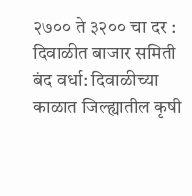२७०० ते ३२०० चा दर : दिवाळीत बाजार समिती बंद वर्धा: दिवाळीच्या काळात जिल्ह्यातील कृषी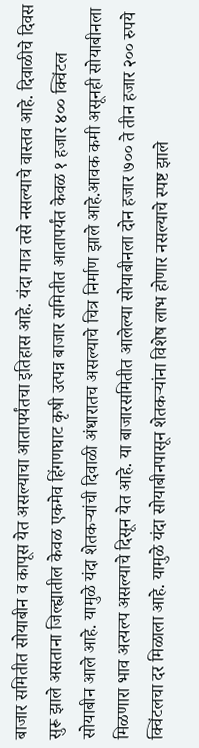बाजार समितीत सोयाबीन व कापूस येत असल्याचा आतापर्यंतचा इतिहास आहे. यंदा मात्र तसे नसल्याचे वास्तव आहे. दिवाळीचे दिवस सुरू झाले असताना जिल्ह्यातील केवळ एकमेव हिंगणघाट कृषी उत्पन्न बाजार समितीत आतापर्यंत केवळ १ हजार ४०० क्विंटल सोयाबीन आले आहे. यामुळे यंदा शेतकऱ्यांची दिवाळी अंधारातच असल्याचे चित्र निर्माण झाले आहे.आवक कमी असूनही सोयाबीनला मिळणारा भाव अत्यल्प असल्याचे दिसून येत आहे. या बाजारसमितीत आलेल्या सोयाबीनला दोन हजार ७०० ते तीन हजार २०० रुपये क्विंटलचा दर मिळाला आहे. यामुळे यंदा सोयाबीनपासून शेतकऱ्यांना विशेष लाभ होणार नसल्याचे स्पष्ट झाले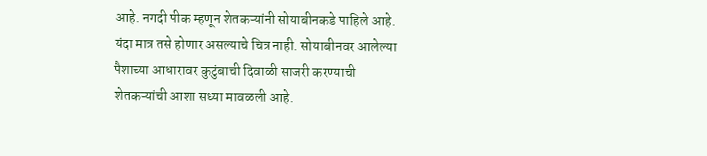आहे. नगदी पीक म्हणून शेतकऱ्यांनी सोयाबीनकडे पाहिले आहे. यंदा मात्र तसे होणार असल्याचे चित्र नाही. सोयाबीनवर आलेल्या पैशाच्या आधारावर कुटुंबाची दिवाळी साजरी करण्याची शेतकऱ्यांची आशा सध्या मावळली आहे.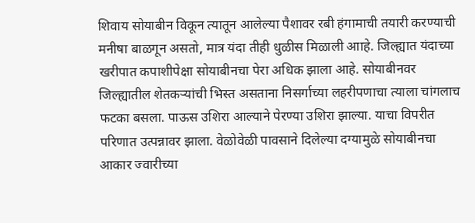शिवाय सोयाबीन विकून त्यातून आलेल्या पैशावर रबी हंगामाची तयारी करण्याची मनीषा बाळगून असतो, मात्र यंदा तीही धुळीस मिळाली आाहे. जिल्ह्यात यंदाच्या खरीपात कपाशीपेक्षा सोयाबीनचा पेरा अधिक झाला आहे. सोयाबीनवर जिल्ह्यातील शेतकऱ्यांची भिस्त असताना निसर्गाच्या लहरीपणाचा त्याला चांगलाच फटका बसला. पाऊस उशिरा आल्याने पेरण्या उशिरा झाल्या. याचा विपरीत परिणात उत्पन्नावर झाला. वेळोवेळी पावसाने दिलेल्या दग्यामुळे सोयाबीनचा आकार ज्वारीच्या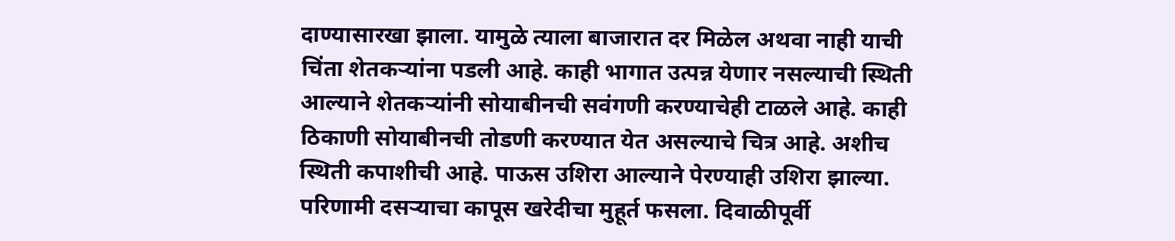दाण्यासारखा झाला. यामुळे त्याला बाजारात दर मिळेल अथवा नाही याची चिंता शेतकऱ्यांना पडली आहे. काही भागात उत्पन्न येणार नसल्याची स्थिती आल्याने शेतकऱ्यांनी सोयाबीनची सवंगणी करण्याचेही टाळले आहे. काही ठिकाणी सोयाबीनची तोडणी करण्यात येत असल्याचे चित्र आहे. अशीच स्थिती कपाशीची आहे. पाऊस उशिरा आल्याने पेरण्याही उशिरा झाल्या. परिणामी दसऱ्याचा कापूस खरेदीचा मुहूर्त फसला. दिवाळीपूर्वी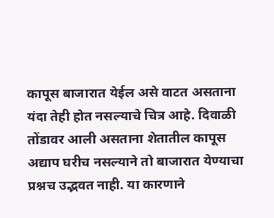कापूस बाजारात येईल असे वाटत असताना यंदा तेही होत नसल्याचे चित्र आहे. दिवाळी तोंडावर आली असताना शेतातील कापूस अद्याप घरीच नसल्याने तो बाजारात येण्याचा प्रश्नच उद्भवत नाही. या कारणाने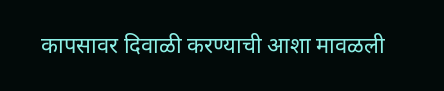कापसावर दिवाळी करण्याची आशा मावळली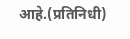आहे.(प्रतिनिधी)